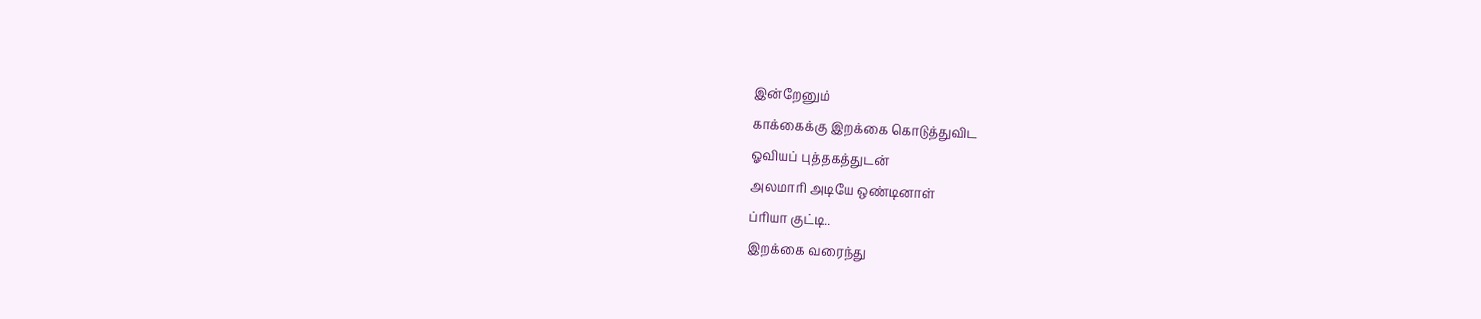இன்றேனும்
காக்கைக்கு இறக்கை கொடுத்துவிட
ஓவியப் புத்தகத்துடன்
அலமாரி அடியே ஒண்டினாள்
ப்ரியா குட்டி..
இறக்கை வரைந்து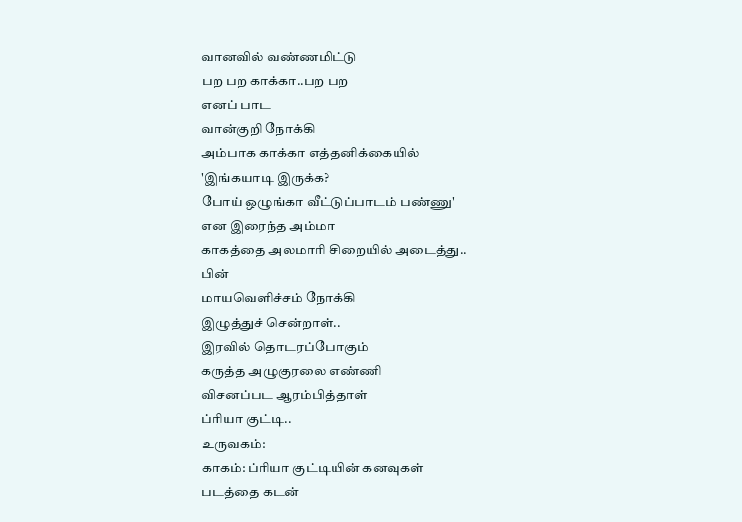வானவில் வண்ணமிட்டு
பற பற காக்கா..பற பற
எனப் பாட
வான்குறி நோக்கி
அம்பாக காக்கா எத்தனிக்கையில்
'இங்கயாடி இருக்க?
போய் ஒழுங்கா வீட்டுப்பாடம் பண்ணு'
என இரைந்த அம்மா
காகத்தை அலமாரி சிறையில் அடைத்து..
பின்
மாயவெளிச்சம் நோக்கி
இழுத்துச் சென்றாள்..
இரவில் தொடரப்போகும்
கருத்த அழுகுரலை எண்ணி
விசனப்பட ஆரம்பித்தாள்
ப்ரியா குட்டி..
உருவகம்:
காகம்: ப்ரியா குட்டியின் கனவுகள்
படத்தை கடன்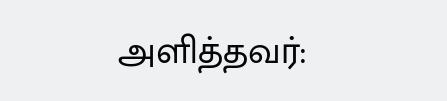அளித்தவர்: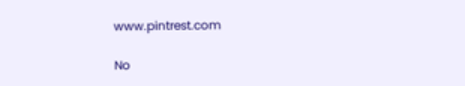www.pintrest.com

No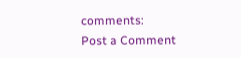comments:
Post a Comment